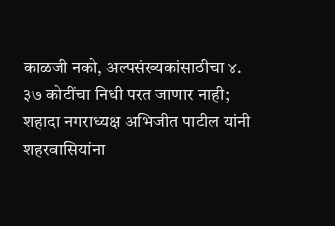काळजी नको, अल्पसंख्यकांसाठीचा ४. ३७ कोटींचा निधी परत जाणार नाही; शहादा नगराध्यक्ष अभिजीत पाटील यांनी शहरवासियांना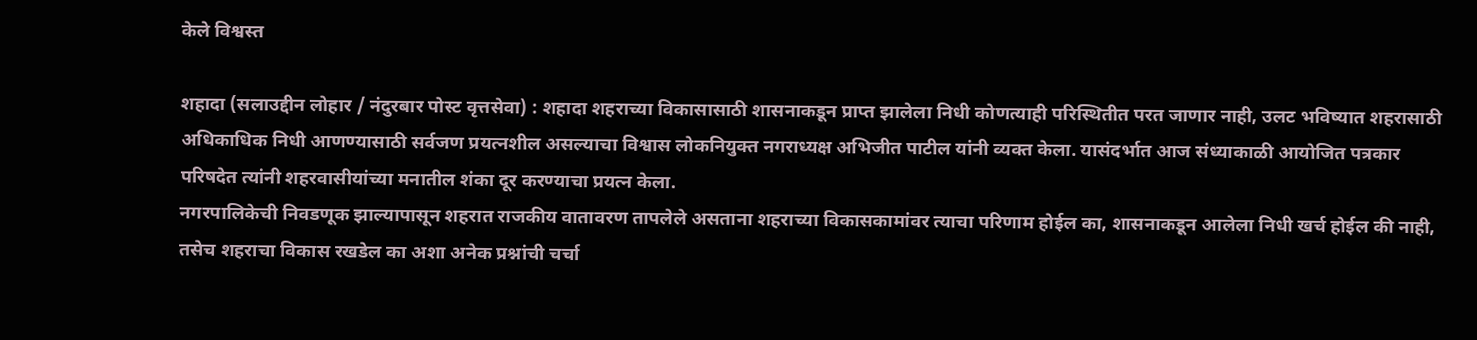केले विश्वस्त

शहादा (सलाउद्दीन लोहार / नंदुरबार पोस्ट वृत्तसेवा) : शहादा शहराच्या विकासासाठी शासनाकडून प्राप्त झालेला निधी कोणत्याही परिस्थितीत परत जाणार नाही, उलट भविष्यात शहरासाठी अधिकाधिक निधी आणण्यासाठी सर्वजण प्रयत्नशील असल्याचा विश्वास लोकनियुक्त नगराध्यक्ष अभिजीत पाटील यांनी व्यक्त केला. यासंदर्भात आज संध्याकाळी आयोजित पत्रकार परिषदेत त्यांनी शहरवासीयांच्या मनातील शंका दूर करण्याचा प्रयत्न केला.
नगरपालिकेची निवडणूक झाल्यापासून शहरात राजकीय वातावरण तापलेले असताना शहराच्या विकासकामांवर त्याचा परिणाम होईल का, शासनाकडून आलेला निधी खर्च होईल की नाही, तसेच शहराचा विकास रखडेल का अशा अनेक प्रश्नांची चर्चा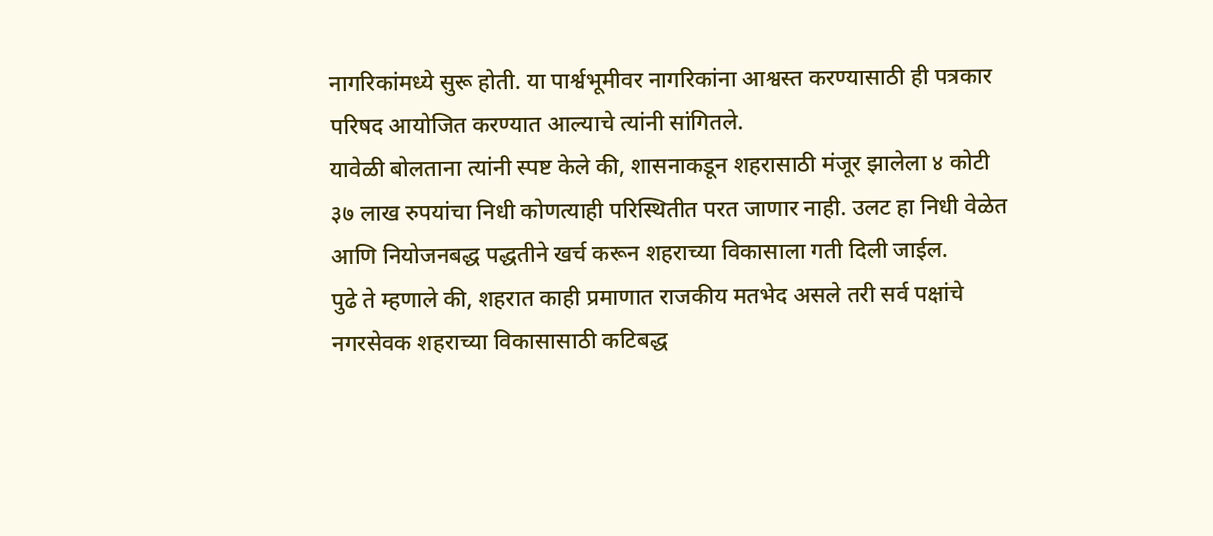नागरिकांमध्ये सुरू होती. या पार्श्वभूमीवर नागरिकांना आश्वस्त करण्यासाठी ही पत्रकार परिषद आयोजित करण्यात आल्याचे त्यांनी सांगितले.
यावेळी बोलताना त्यांनी स्पष्ट केले की, शासनाकडून शहरासाठी मंजूर झालेला ४ कोटी ३७ लाख रुपयांचा निधी कोणत्याही परिस्थितीत परत जाणार नाही. उलट हा निधी वेळेत आणि नियोजनबद्ध पद्धतीने खर्च करून शहराच्या विकासाला गती दिली जाईल.
पुढे ते म्हणाले की, शहरात काही प्रमाणात राजकीय मतभेद असले तरी सर्व पक्षांचे नगरसेवक शहराच्या विकासासाठी कटिबद्ध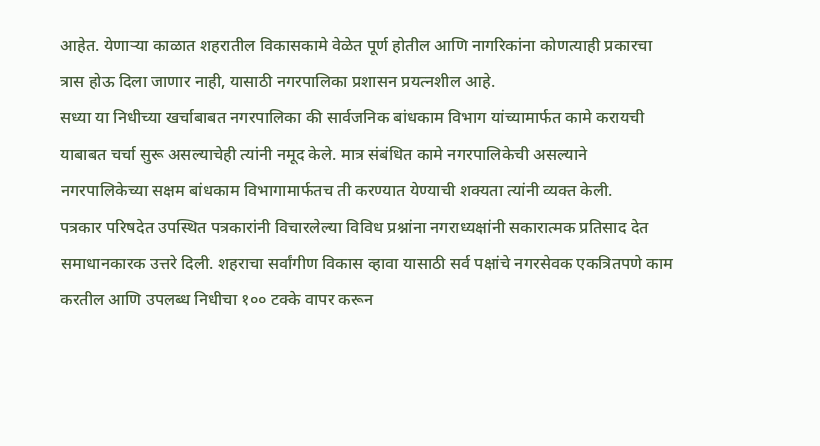आहेत. येणाऱ्या काळात शहरातील विकासकामे वेळेत पूर्ण होतील आणि नागरिकांना कोणत्याही प्रकारचा त्रास होऊ दिला जाणार नाही, यासाठी नगरपालिका प्रशासन प्रयत्नशील आहे.
सध्या या निधीच्या खर्चाबाबत नगरपालिका की सार्वजनिक बांधकाम विभाग यांच्यामार्फत कामे करायची याबाबत चर्चा सुरू असल्याचेही त्यांनी नमूद केले. मात्र संबंधित कामे नगरपालिकेची असल्याने नगरपालिकेच्या सक्षम बांधकाम विभागामार्फतच ती करण्यात येण्याची शक्यता त्यांनी व्यक्त केली.
पत्रकार परिषदेत उपस्थित पत्रकारांनी विचारलेल्या विविध प्रश्नांना नगराध्यक्षांनी सकारात्मक प्रतिसाद देत समाधानकारक उत्तरे दिली. शहराचा सर्वांगीण विकास व्हावा यासाठी सर्व पक्षांचे नगरसेवक एकत्रितपणे काम करतील आणि उपलब्ध निधीचा १०० टक्के वापर करून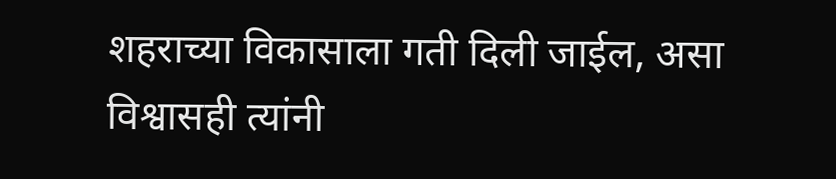शहराच्या विकासाला गती दिली जाईल, असा विश्वासही त्यांनी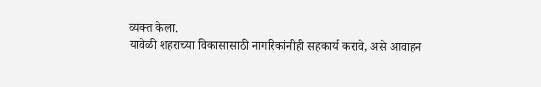व्यक्त केला.
यावेळी शहराच्या विकासासाठी नागरिकांनीही सहकार्य करावे, असे आवाहन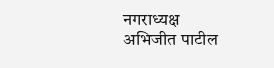नगराध्यक्ष अभिजीत पाटील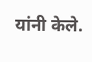यांनी केले.